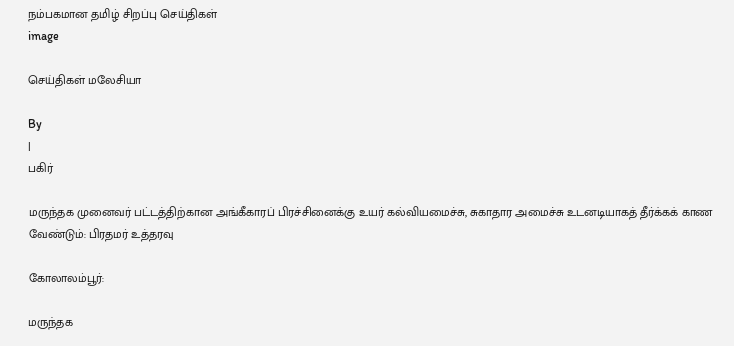நம்பகமான தமிழ் சிறப்பு செய்திகள்
image

செய்திகள் மலேசியா

By
|
பகிர்

மருந்தக முனைவர் பட்டத்திற்கான அங்கீகாரப் பிரச்சினைக்கு உயர் கல்வியமைச்சு, சுகாதார அமைச்சு உடனடியாகத் தீர்க்கக் காண வேண்டும்: பிரதமர் உத்தரவு

கோலாலம்பூர்:

மருந்தக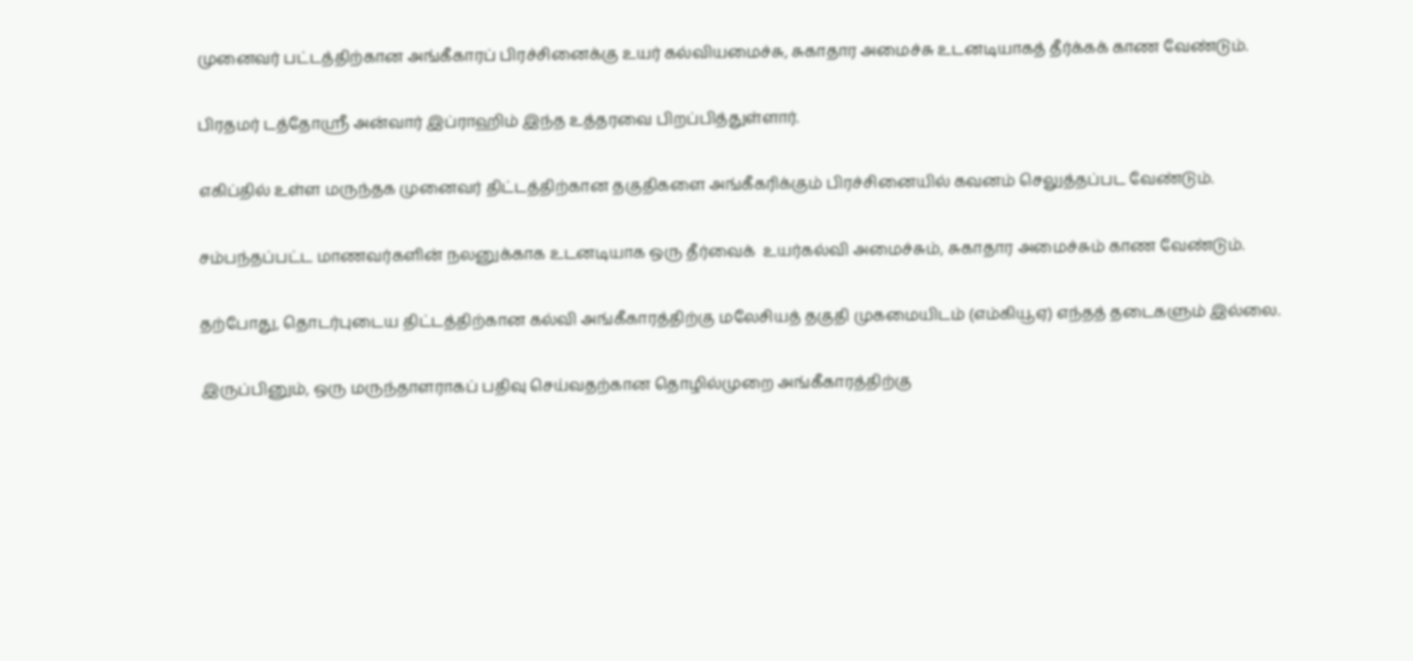முனைவர் பட்டத்திற்கான அங்கீகாரப் பிரச்சினைக்கு உயர் கல்வியமைச்சு, சுகாதார அமைச்சு உடனடியாகத் தீர்க்கக் காண வேண்டும்.

பிரதமர் டத்தோஸ்ரீ அன்வார் இப்ராஹிம் இந்த உத்தரவை பிறப்பித்துள்ளார்.

எகிப்தில் உள்ள மருந்தக முனைவர் திட்டத்திற்கான தகுதிகளை அங்கீகரிக்கும் பிரச்சினையில் கவனம் செலுத்தப்பட வேண்டும்.

சம்பந்தப்பட்ட மாணவர்களின் நலனுக்காக உடனடியாக ஒரு தீர்வைக்  உயர்கல்வி அமைச்சும், சுகாதார அமைச்சும் காண வேண்டும்.

தற்போது, தொடர்புடைய திட்டத்திற்கான கல்வி அங்கீகாரத்திற்கு மலேசியத் தகுதி முகமையிடம் (எம்கியூஏ) எந்தத் தடைகளும் இல்லை.

இருப்பினும், ஒரு மருந்தாளராகப் பதிவு செய்வதற்கான தொழில்முறை அங்கீகாரத்திற்கு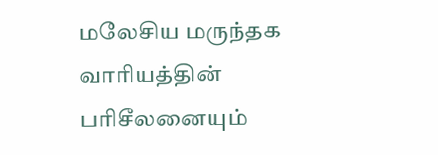மலேசிய மருந்தக வாரியத்தின் பரிசீலனையும்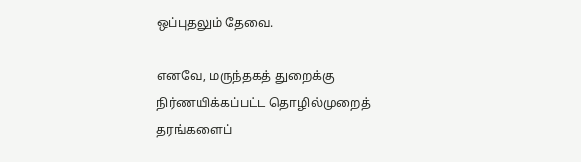ஒப்புதலும் தேவை.

எனவே, மருந்தகத் துறைக்கு நிர்ணயிக்கப்பட்ட தொழில்முறைத் தரங்களைப்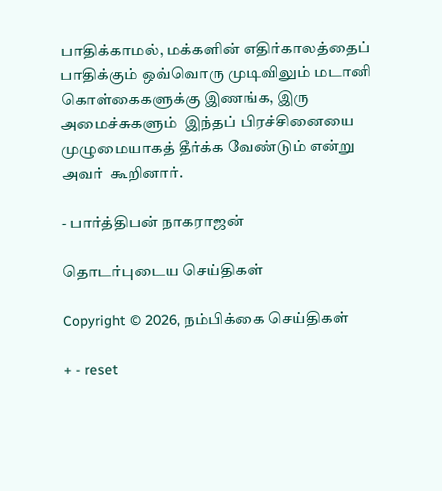பாதிக்காமல், மக்களின் எதிர்காலத்தைப் பாதிக்கும் ஒவ்வொரு முடிவிலும் மடானி கொள்கைகளுக்கு இணங்க, இரு அமைச்சுகளும்  இந்தப் பிரச்சினையை முழுமையாகத் தீர்க்க வேண்டும் என்று அவர்  கூறினார்.

- பார்த்திபன் நாகராஜன்

தொடர்புடைய செய்திகள்

Copyright © 2026, நம்பிக்கை செய்திகள்

+ - reset